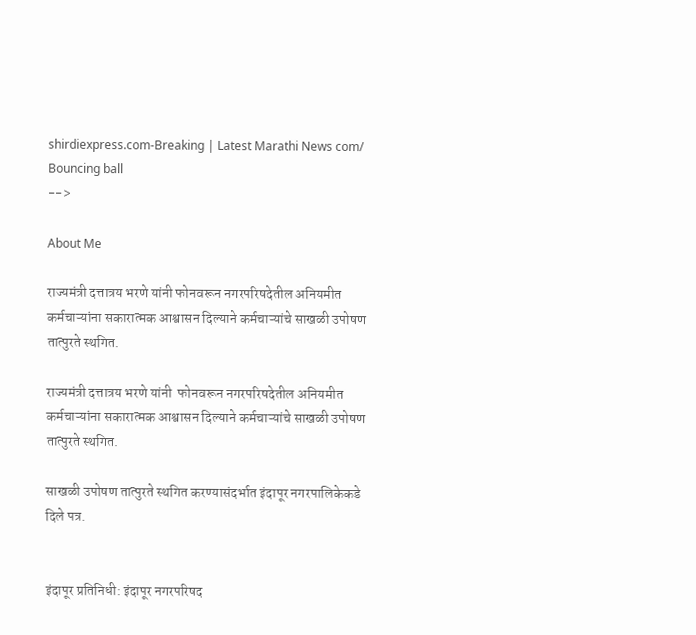shirdiexpress.com-Breaking | Latest Marathi News com/
Bouncing ball
-->

About Me

राज्यमंत्री दत्तात्रय भरणे यांनी फोनवरून नगरपरिषदेतील अनियमीत कर्मचाऱ्यांना सकारात्मक आश्वासन दिल्याने कर्मचाऱ्यांचे साखळी उपोषण तात्पुरते स्थगित.

राज्यमंत्री दत्तात्रय भरणे यांनी  फोनवरून नगरपरिषदेतील अनियमीत कर्मचाऱ्यांना सकारात्मक आश्वासन दिल्याने कर्मचाऱ्यांचे साखळी उपोषण तात्पुरते स्थगित.

साखळी उपोषण तात्पुरते स्थगित करण्यासंदर्भात इंदापूर नगरपालिकेकडे दिले पत्र.


इंदापूर प्रतिनिधी: इंदापूर नगरपरिषद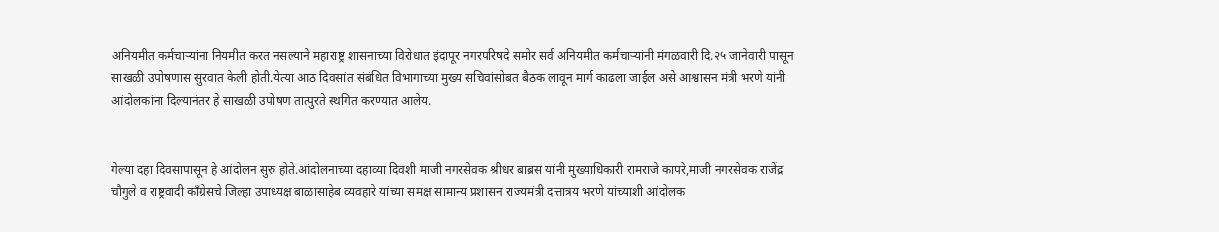अनियमीत कर्मचाऱ्यांना नियमीत करत नसल्याने महाराष्ट्र शासनाच्या विरोधात इंदापूर नगरपरिषदे समोर सर्व अनियमीत कर्मचाऱ्यांनी मंगळवारी दि.२५ जानेवारी पासून साखळी उपोषणास सुरवात केली होती.येत्या आठ दिवसांत संबंधित विभागाच्या मुख्य सचिवांसोबत बैठक लावून मार्ग काढला जाईल असे आश्वासन मंत्री भरणे यांनी आंदोलकांना दिल्यानंतर हे साखळी उपोषण तात्पुरते स्थगित करण्यात आलेय.


गेल्या दहा दिवसापासून हे आंदोलन सुरु होते.आंदोलनाच्या दहाव्या दिवशी माजी नगरसेवक श्रीधर बाब्रस यांनी मुख्याधिकारी रामराजे कापरे,माजी नगरसेवक राजेंद्र चौगुले व राष्ट्रवादी काँग्रेसचे जिल्हा उपाध्यक्ष बाळासाहेब व्यवहारे यांच्या समक्ष सामान्य प्रशासन राज्यमंत्री दत्तात्रय भरणे यांच्याशी आंदोलक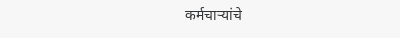कर्मचाऱ्यांचे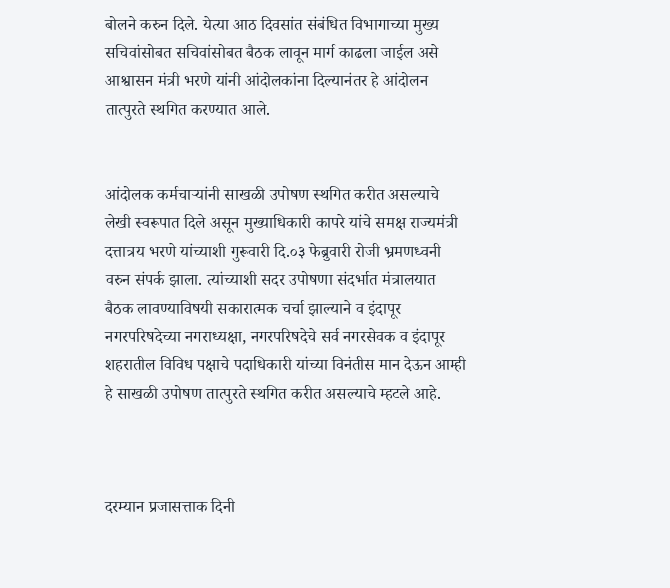बोलने करुन दिले. येत्या आठ दिवसांत संबंधित विभागाच्या मुख्य सचिवांसोबत सचिवांसोबत बैठक लावून मार्ग काढला जाईल असे आश्वासन मंत्री भरणे यांनी आंदोलकांना दिल्यानंतर हे आंदोलन तात्पुरते स्थगित करण्यात आले.


आंदोलक कर्मचाऱ्यांनी साखळी उपोषण स्थगित करीत असल्याचे लेखी स्वरूपात दिले असून मुख्याधिकारी कापरे यांचे समक्ष राज्यमंत्री दत्तात्रय भरणे यांच्याशी गुरूवारी दि.०३ फेब्रुवारी रोजी भ्रमणध्वनी वरुन संपर्क झाला. त्यांच्याशी सदर उपोषणा संदर्भात मंत्रालयात बैठक लावण्याविषयी सकारात्मक चर्चा झाल्याने व इंदापूर नगरपरिषदेच्या नगराध्यक्षा, नगरपरिषदेचे सर्व नगरसेवक व इंदापूर शहरातील विविध पक्षाचे पदाधिकारी यांच्या विनंतीस मान देऊन आम्ही हे साखळी उपोषण तात्पुरते स्थगित करीत असल्याचे म्हटले आहे.



दरम्यान प्रजासत्ताक दिनी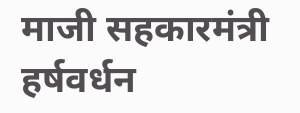माजी सहकारमंत्री हर्षवर्धन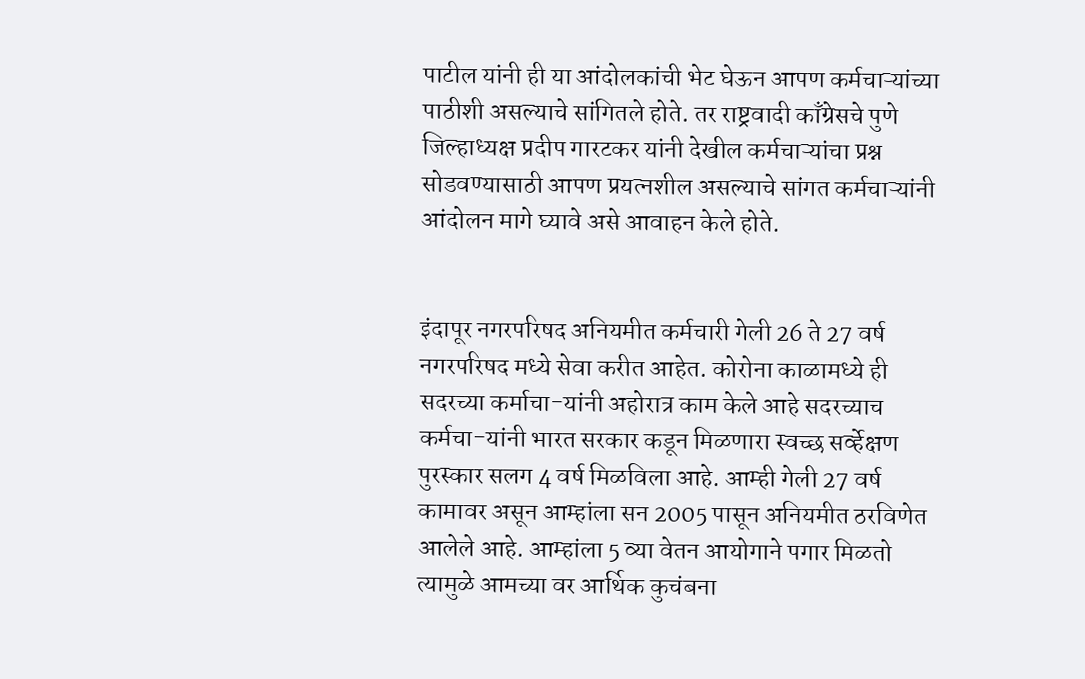पाटील यांनी ही या आंदोलकांची भेट घेऊन आपण कर्मचाऱ्यांच्या पाठीशी असल्याचे सांगितले होते. तर राष्ट्रवादी काँग्रेसचे पुणे जिल्हाध्यक्ष प्रदीप गारटकर यांनी देखील कर्मचाऱ्यांचा प्रश्न सोडवण्यासाठी आपण प्रयत्नशील असल्याचे सांगत कर्मचाऱ्यांनी आंदोलन मागे घ्यावे असे आवाहन केले होते.


इंदापूर नगरपरिषद अनियमीत कर्मचारी गेली 26 ते 27 वर्ष नगरपरिषद मध्ये सेवा करीत आहेत. कोरोना काळामध्ये ही सदरच्या कर्माचा-यांनी अहोरात्र काम केले आहे सदरच्याच कर्मचा-यांनी भारत सरकार कडून मिळणारा स्वच्छ सर्व्हेक्षण पुरस्कार सलग 4 वर्ष मिळविला आहे. आम्ही गेली 27 वर्ष कामावर असून आम्हांला सन 2005 पासून अनियमीत ठरविणेत आलेले आहे. आम्हांला 5 व्या वेतन आयोगाने पगार मिळतो त्यामुळे आमच्या वर आर्थिक कुचंबना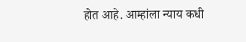होत आहे. आम्हांला न्याय कधी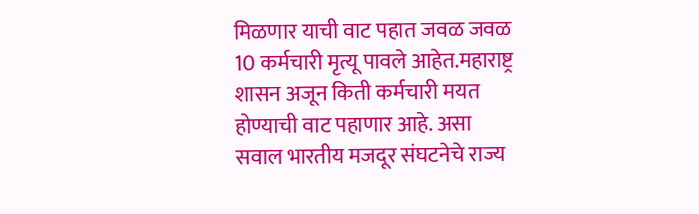मिळणार याची वाट पहात जवळ जवळ 10 कर्मचारी मृत्यू पावले आहेत.महाराष्ट्र शासन अजून किती कर्मचारी मयत होण्याची वाट पहाणार आहे. असा सवाल भारतीय मजदूर संघटनेचे राज्य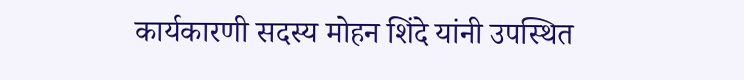कार्यकारणी सदस्य मोहन शिंदे यांनी उपस्थित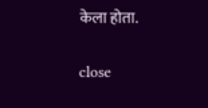केला होता.

close